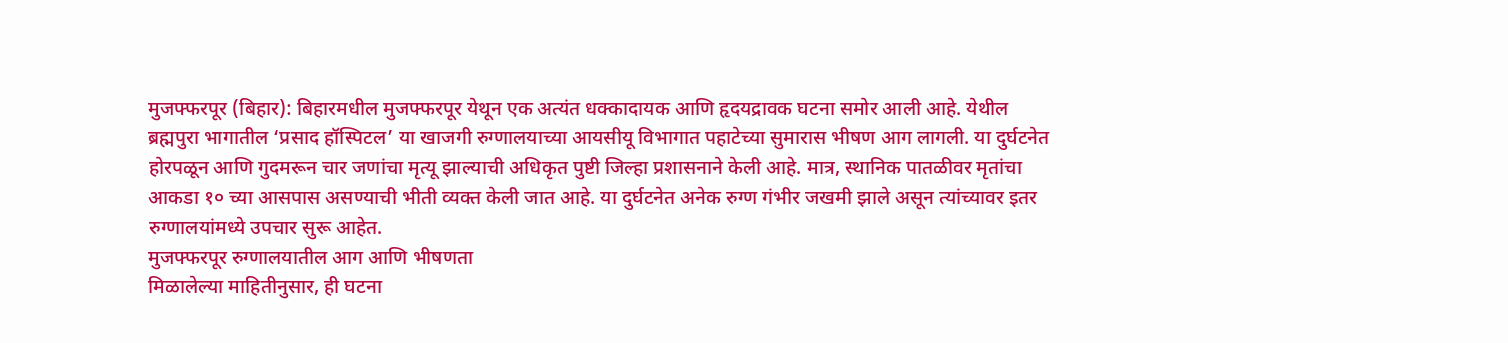मुजफ्फरपूर (बिहार): बिहारमधील मुजफ्फरपूर येथून एक अत्यंत धक्कादायक आणि हृदयद्रावक घटना समोर आली आहे. येथील ब्रह्मपुरा भागातील ‘प्रसाद हॉस्पिटल’ या खाजगी रुग्णालयाच्या आयसीयू विभागात पहाटेच्या सुमारास भीषण आग लागली. या दुर्घटनेत होरपळून आणि गुदमरून चार जणांचा मृत्यू झाल्याची अधिकृत पुष्टी जिल्हा प्रशासनाने केली आहे. मात्र, स्थानिक पातळीवर मृतांचा आकडा १० च्या आसपास असण्याची भीती व्यक्त केली जात आहे. या दुर्घटनेत अनेक रुग्ण गंभीर जखमी झाले असून त्यांच्यावर इतर रुग्णालयांमध्ये उपचार सुरू आहेत.
मुजफ्फरपूर रुग्णालयातील आग आणि भीषणता
मिळालेल्या माहितीनुसार, ही घटना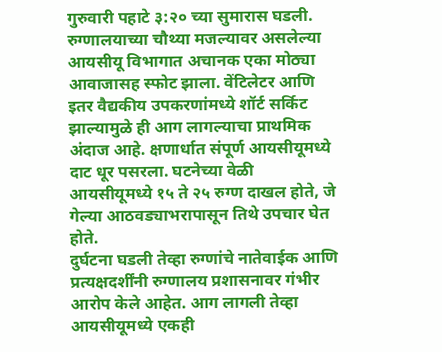गुरुवारी पहाटे ३:२० च्या सुमारास घडली. रुग्णालयाच्या चौथ्या मजल्यावर असलेल्या आयसीयू विभागात अचानक एका मोठ्या आवाजासह स्फोट झाला. वेंटिलेटर आणि इतर वैद्यकीय उपकरणांमध्ये शॉर्ट सर्किट झाल्यामुळे ही आग लागल्याचा प्राथमिक अंदाज आहे. क्षणार्धात संपूर्ण आयसीयूमध्ये दाट धूर पसरला. घटनेच्या वेळी आयसीयूमध्ये १५ ते २५ रुग्ण दाखल होते, जे गेल्या आठवड्याभरापासून तिथे उपचार घेत होते.
दुर्घटना घडली तेव्हा रुग्णांचे नातेवाईक आणि प्रत्यक्षदर्शींनी रुग्णालय प्रशासनावर गंभीर आरोप केले आहेत. आग लागली तेव्हा आयसीयूमध्ये एकही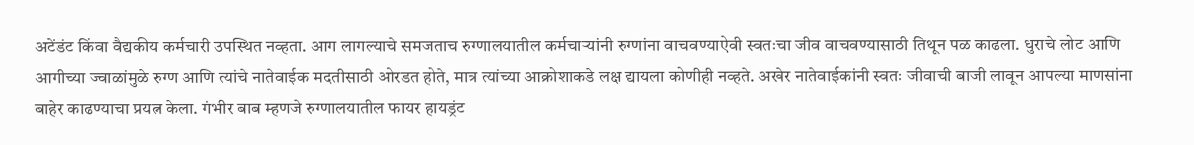अटेंडंट किंवा वैद्यकीय कर्मचारी उपस्थित नव्हता. आग लागल्याचे समजताच रुग्णालयातील कर्मचाऱ्यांनी रुग्णांना वाचवण्याऐवी स्वतःचा जीव वाचवण्यासाठी तिथून पळ काढला. धुराचे लोट आणि आगीच्या ज्वाळांमुळे रुग्ण आणि त्यांचे नातेवाईक मदतीसाठी ओरडत होते, मात्र त्यांच्या आक्रोशाकडे लक्ष द्यायला कोणीही नव्हते. अखेर नातेवाईकांनी स्वतः जीवाची बाजी लावून आपल्या माणसांना बाहेर काढण्याचा प्रयत्न केला. गंभीर बाब म्हणजे रुग्णालयातील फायर हायड्रंट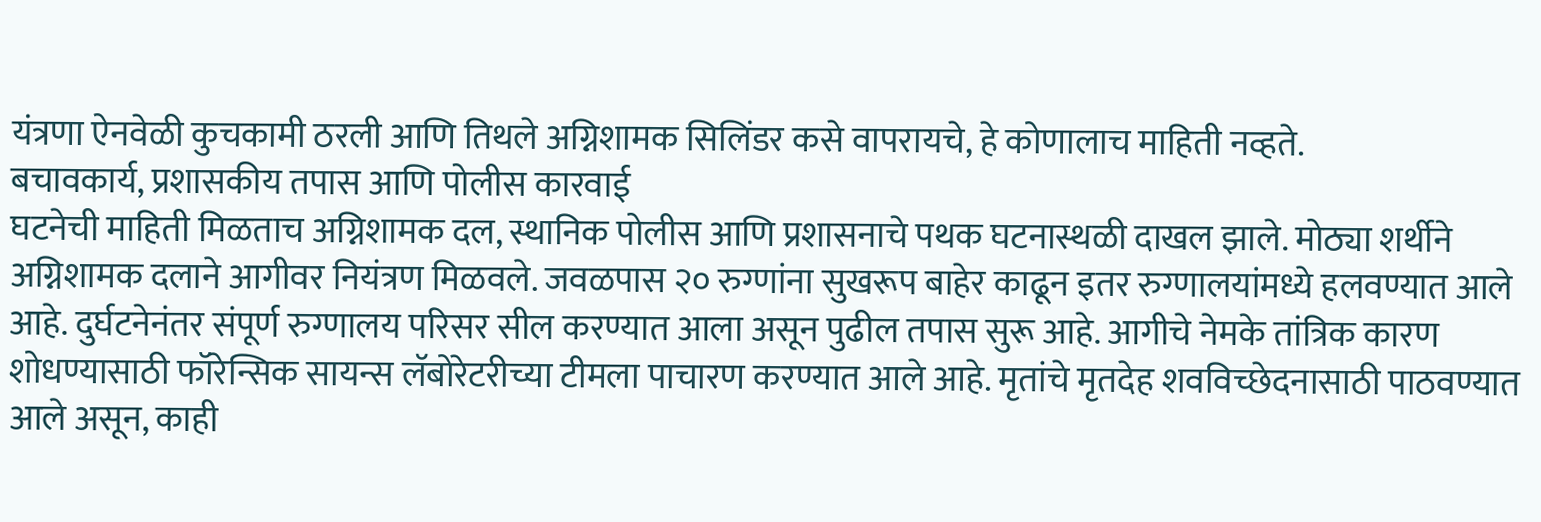यंत्रणा ऐनवेळी कुचकामी ठरली आणि तिथले अग्निशामक सिलिंडर कसे वापरायचे, हे कोणालाच माहिती नव्हते.
बचावकार्य, प्रशासकीय तपास आणि पोलीस कारवाई
घटनेची माहिती मिळताच अग्निशामक दल, स्थानिक पोलीस आणि प्रशासनाचे पथक घटनास्थळी दाखल झाले. मोठ्या शर्थीने अग्निशामक दलाने आगीवर नियंत्रण मिळवले. जवळपास २० रुग्णांना सुखरूप बाहेर काढून इतर रुग्णालयांमध्ये हलवण्यात आले आहे. दुर्घटनेनंतर संपूर्ण रुग्णालय परिसर सील करण्यात आला असून पुढील तपास सुरू आहे. आगीचे नेमके तांत्रिक कारण शोधण्यासाठी फॉरेन्सिक सायन्स लॅबोरेटरीच्या टीमला पाचारण करण्यात आले आहे. मृतांचे मृतदेह शवविच्छेदनासाठी पाठवण्यात आले असून, काही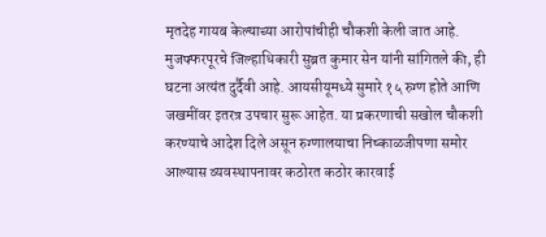मृतदेह गायब केल्याच्या आरोपांचीही चौकशी केली जात आहे.
मुजफ्फरपूरचे जिल्हाधिकारी सुब्रत कुमार सेन यांनी सांगितले की, ही घटना अत्यंत दुर्दैवी आहे. आयसीयूमध्ये सुमारे १५ रुग्ण होते आणि जखमींवर इतरत्र उपचार सुरू आहेत. या प्रकरणाची सखोल चौकशी करण्याचे आदेश दिले असून रुग्णालयाचा निष्काळजीपणा समोर आल्यास व्यवस्थापनावर कठोरत कठोर कारवाई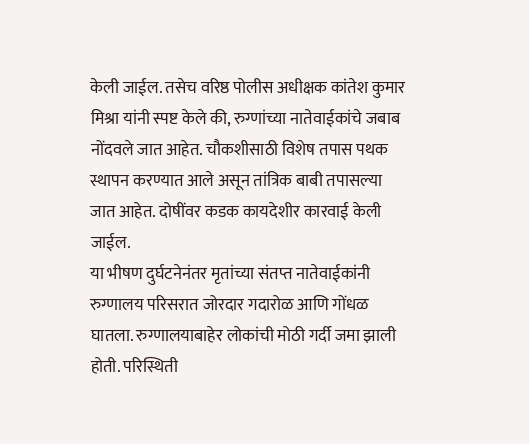केली जाईल. तसेच वरिष्ठ पोलीस अधीक्षक कांतेश कुमार मिश्रा यांनी स्पष्ट केले की, रुग्णांच्या नातेवाईकांचे जबाब नोंदवले जात आहेत. चौकशीसाठी विशेष तपास पथक स्थापन करण्यात आले असून तांत्रिक बाबी तपासल्या जात आहेत. दोषींवर कडक कायदेशीर कारवाई केली जाईल.
या भीषण दुर्घटनेनंतर मृतांच्या संतप्त नातेवाईकांनी रुग्णालय परिसरात जोरदार गदारोळ आणि गोंधळ घातला. रुग्णालयाबाहेर लोकांची मोठी गर्दी जमा झाली होती. परिस्थिती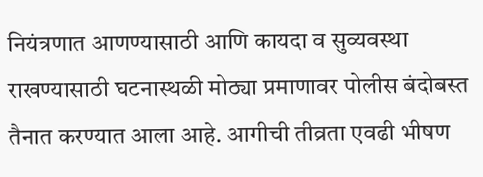नियंत्रणात आणण्यासाठी आणि कायदा व सुव्यवस्था राखण्यासाठी घटनास्थळी मोठ्या प्रमाणावर पोलीस बंदोबस्त तैनात करण्यात आला आहे. आगीची तीव्रता एवढी भीषण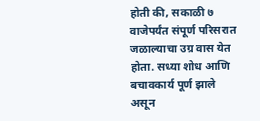होती की, सकाळी ७ वाजेपर्यंत संपूर्ण परिसरात जळाल्याचा उग्र वास येत होता. सध्या शोध आणि बचावकार्य पूर्ण झाले असून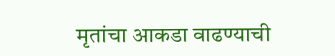मृतांचा आकडा वाढण्याची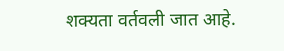शक्यता वर्तवली जात आहे.